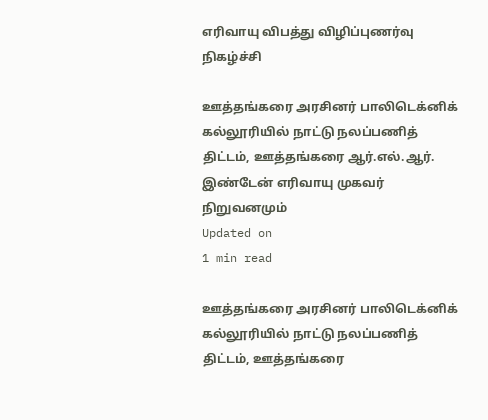எரிவாயு விபத்து விழிப்புணர்வு நிகழ்ச்சி

ஊத்தங்கரை அரசினர் பாலிடெக்னிக் கல்லூரியில் நாட்டு நலப்பணித் திட்டம், ஊத்தங்கரை ஆர்.எல்.ஆர்.  இண்டேன் எரிவாயு முகவர் நிறுவனமும்
Updated on
1 min read

ஊத்தங்கரை அரசினர் பாலிடெக்னிக் கல்லூரியில் நாட்டு நலப்பணித் திட்டம், ஊத்தங்கரை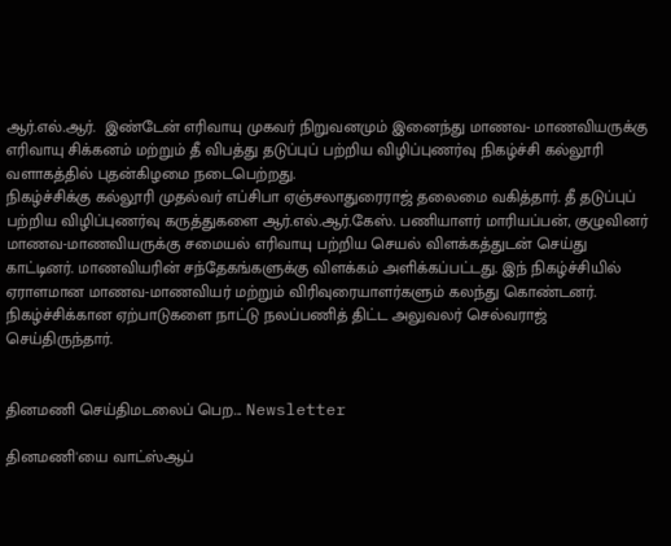ஆர்.எல்.ஆர்.  இண்டேன் எரிவாயு முகவர் நிறுவனமும் இனைந்து மாணவ- மாணவியருக்கு எரிவாயு சிக்கனம் மற்றும் தீ விபத்து தடுப்புப் பற்றிய விழிப்புணர்வு நிகழ்ச்சி கல்லூரி வளாகத்தில் புதன்கிழமை நடைபெற்றது.
நிகழ்ச்சிக்கு கல்லூரி முதல்வர் எப்சிபா ஏஞ்சலாதுரைராஜ் தலைமை வகித்தார். தீ தடுப்புப் பற்றிய விழிப்புணர்வு கருத்துகளை ஆர்.எல்.ஆர்.கேஸ். பணியாளர் மாரியப்பன், குழுவினர் மாணவ-மாணவியருக்கு சமையல் எரிவாயு பற்றிய செயல் விளக்கத்துடன் செய்து காட்டினர். மாணவியரின் சந்தேகங்களுக்கு விளக்கம் அளிக்கப்பட்டது. இந் நிகழ்ச்சியில் ஏராளமான மாணவ-மாணவியர் மற்றும் விரிவுரையாளர்களும் கலந்து கொண்டனர்.  நிகழ்ச்சிக்கான ஏற்பாடுகளை நாட்டு நலப்பணித் திட்ட அலுவலர் செல்வராஜ் செய்திருந்தார்.


தினமணி செய்திமடலைப் பெற... Newsletter

தினமணி'யை வாட்ஸ்ஆப்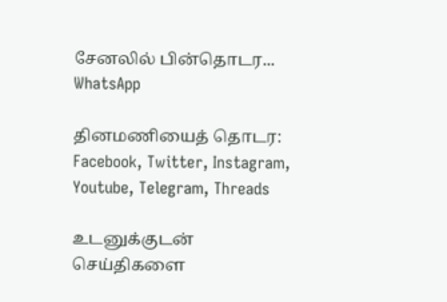சேனலில் பின்தொடர... WhatsApp

தினமணியைத் தொடர: Facebook, Twitter, Instagram, Youtube, Telegram, Threads

உடனுக்குடன் செய்திகளை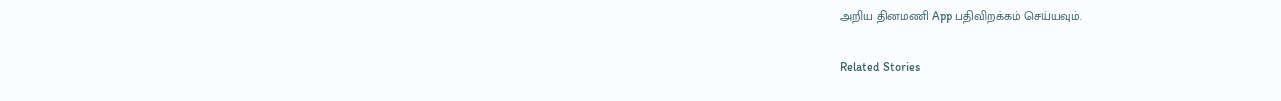அறிய தினமணி App பதிவிறக்கம் செய்யவும்.

Related Stories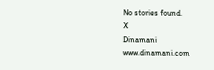No stories found.
X
Dinamani
www.dinamani.com